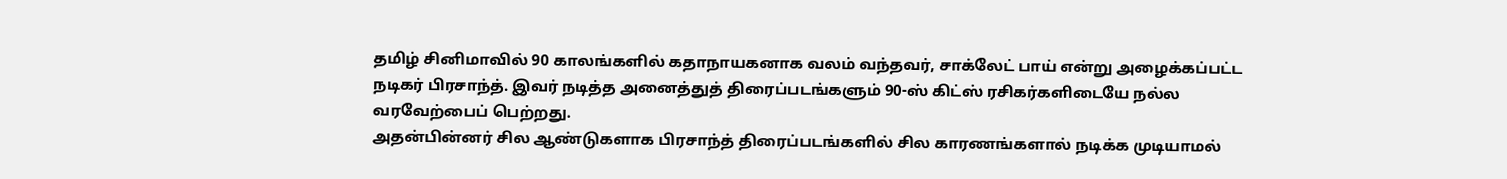தமிழ் சினிமாவில் 90 காலங்களில் கதாநாயகனாக வலம் வந்தவர், சாக்லேட் பாய் என்று அழைக்கப்பட்ட நடிகர் பிரசாந்த். இவர் நடித்த அனைத்துத் திரைப்படங்களும் 90-ஸ் கிட்ஸ் ரசிகர்களிடையே நல்ல வரவேற்பைப் பெற்றது.
அதன்பின்னர் சில ஆண்டுகளாக பிரசாந்த் திரைப்படங்களில் சில காரணங்களால் நடிக்க முடியாமல்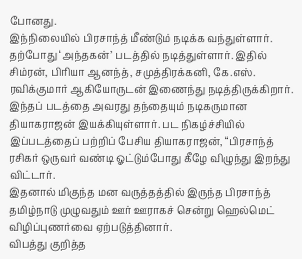போனது.
இந்நிலையில் பிரசாந்த் மீண்டும் நடிக்க வந்துள்ளார். தற்போது ‘அந்தகன்’ படத்தில் நடித்துள்ளார். இதில் சிம்ரன், பிரியா ஆனந்த், சமுத்திரக்கனி, கே.எஸ். ரவிக்குமார் ஆகியோருடன் இணைந்து நடித்திருக்கிறார்.
இந்தப் படத்தை அவரது தந்தையும் நடிகருமான தியாகராஜன் இயக்கியுள்ளார். பட நிகழ்ச்சியில் இப்படத்தைப் பற்றிப் பேசிய தியாகராஜன், “பிரசாந்த் ரசிகர் ஒருவர் வண்டி ஓட்டும்போது கீழே விழுந்து இறந்து விட்டார்.
இதனால் மிகுந்த மன வருத்தத்தில் இருந்த பிரசாந்த் தமிழ்நாடு முழுவதும் ஊர் ஊராகச் சென்று ஹெல்மெட் விழிப்புணர்வை ஏற்படுத்தினார்.
விபத்து குறித்த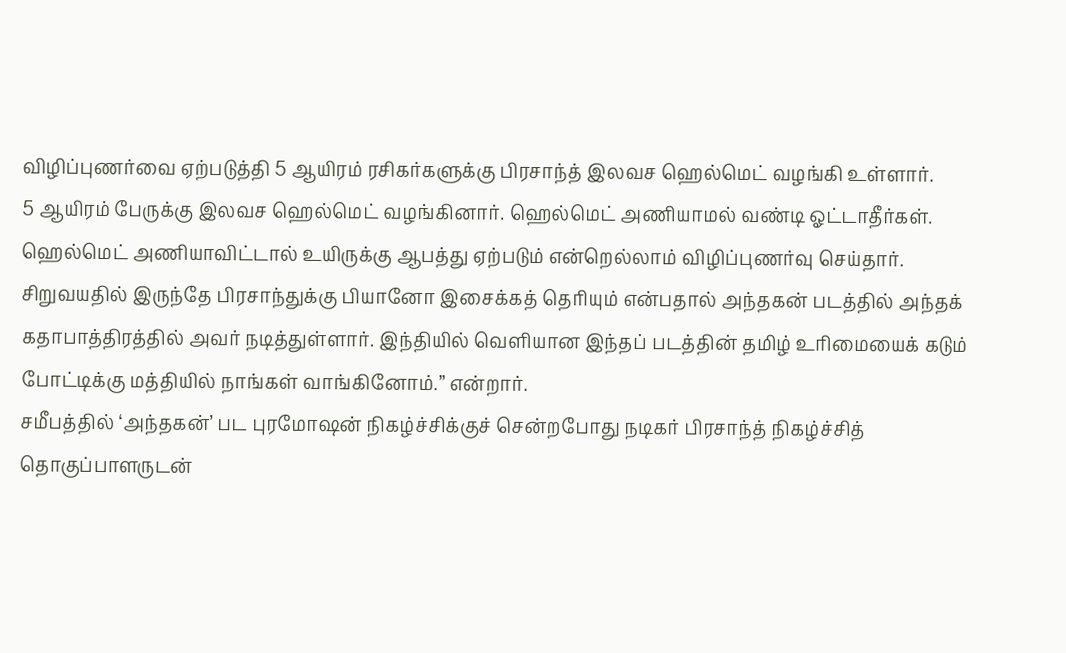விழிப்புணர்வை ஏற்படுத்தி 5 ஆயிரம் ரசிகர்களுக்கு பிரசாந்த் இலவச ஹெல்மெட் வழங்கி உள்ளார்.
5 ஆயிரம் பேருக்கு இலவச ஹெல்மெட் வழங்கினார். ஹெல்மெட் அணியாமல் வண்டி ஓட்டாதீர்கள். ஹெல்மெட் அணியாவிட்டால் உயிருக்கு ஆபத்து ஏற்படும் என்றெல்லாம் விழிப்புணர்வு செய்தார்.
சிறுவயதில் இருந்தே பிரசாந்துக்கு பியானோ இசைக்கத் தெரியும் என்பதால் அந்தகன் படத்தில் அந்தக் கதாபாத்திரத்தில் அவர் நடித்துள்ளார். இந்தியில் வெளியான இந்தப் படத்தின் தமிழ் உரிமையைக் கடும் போட்டிக்கு மத்தியில் நாங்கள் வாங்கினோம்.” என்றார்.
சமீபத்தில் ‘அந்தகன்’ பட புரமோஷன் நிகழ்ச்சிக்குச் சென்றபோது நடிகர் பிரசாந்த் நிகழ்ச்சித் தொகுப்பாளருடன்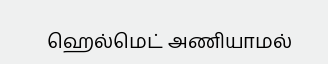ஹெல்மெட் அணியாமல்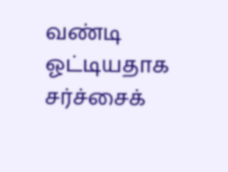வண்டி ஓட்டியதாக சர்ச்சைக்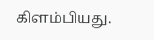கிளம்பியது.